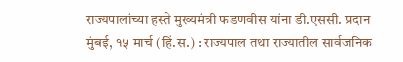राज्यपालांच्या हस्ते मुख्यमंत्री फडणवीस यांना डी.एससी. प्रदान
मुंबई, १५ मार्च (हिं.स.) : राज्यपाल तथा राज्यातील सार्वजनिक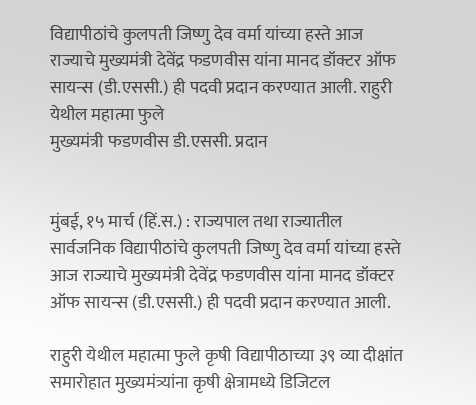विद्यापीठांचे कुलपती जिष्णु देव वर्मा यांच्या हस्ते आज राज्याचे मुख्यमंत्री देवेंद्र फडणवीस यांना मानद डॉक्टर ऑफ सायन्स (डी.एससी.) ही पदवी प्रदान करण्यात आली. राहुरी येथील महात्मा फुले
मुख्यमंत्री फडणवीस डी.एससी. प्रदान


मुंबई, १५ मार्च (हिं.स.) : राज्यपाल तथा राज्यातील सार्वजनिक विद्यापीठांचे कुलपती जिष्णु देव वर्मा यांच्या हस्ते आज राज्याचे मुख्यमंत्री देवेंद्र फडणवीस यांना मानद डॉक्टर ऑफ सायन्स (डी.एससी.) ही पदवी प्रदान करण्यात आली.

राहुरी येथील महात्मा फुले कृषी विद्यापीठाच्या ३९ व्या दीक्षांत समारोहात मुख्यमंत्र्यांना कृषी क्षेत्रामध्ये डिजिटल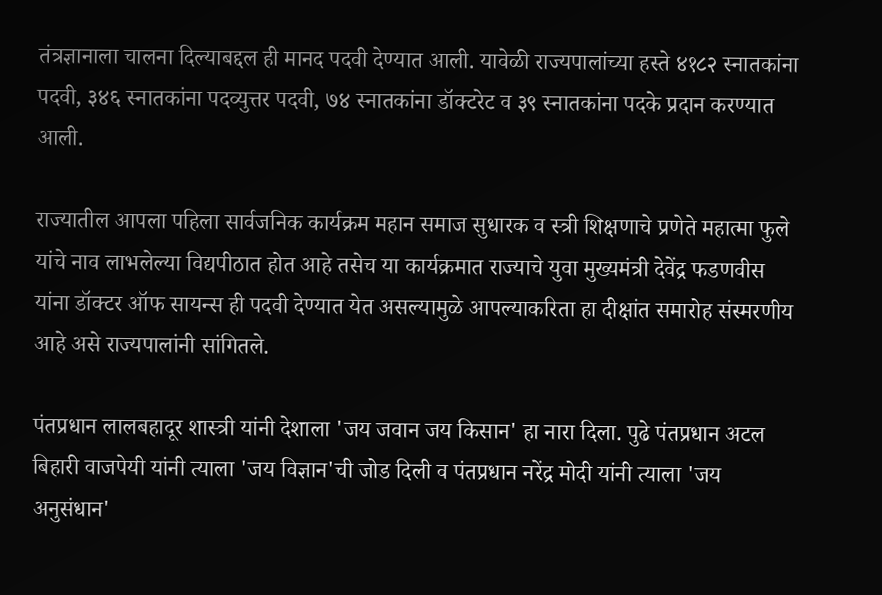तंत्रज्ञानाला चालना दिल्याबद्दल ही मानद पदवी देण्यात आली. यावेळी राज्यपालांच्या हस्ते ४१८२ स्नातकांना पदवी, ३४६ स्नातकांना पदव्युत्तर पदवी, ७४ स्नातकांना डॉक्टरेट व ३९ स्नातकांना पदके प्रदान करण्यात आली.

राज्यातील आपला पहिला सार्वजनिक कार्यक्रम महान समाज सुधारक व स्त्री शिक्षणाचे प्रणेते महात्मा फुले यांचे नाव लाभलेल्या विद्यपीठात होत आहे तसेच या कार्यक्रमात राज्याचे युवा मुख्यमंत्री देवेंद्र फडणवीस यांना डॉक्टर ऑफ सायन्स ही पदवी देण्यात येत असल्यामुळे आपल्याकरिता हा दीक्षांत समारोह संस्मरणीय आहे असे राज्यपालांनी सांगितले.

पंतप्रधान लालबहादूर शास्त्री यांनी देशाला 'जय जवान जय किसान' हा नारा दिला. पुढे पंतप्रधान अटल बिहारी वाजपेयी यांनी त्याला 'जय विज्ञान'ची जोड दिली व पंतप्रधान नरेंद्र मोदी यांनी त्याला 'जय अनुसंधान'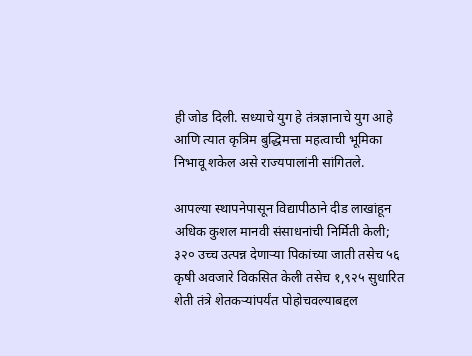ही जोड दिली. सध्याचे युग हे तंत्रज्ञानाचे युग आहे आणि त्यात कृत्रिम बुद्धिमत्ता महत्वाची भूमिका निभावू शकेल असे राज्यपालांनी सांगितले.

आपल्या स्थापनेपासून विद्यापीठाने दीड लाखांहून अधिक कुशल मानवी संसाधनांची निर्मिती केली; ३२० उच्च उत्पन्न देणाऱ्या पिकांच्या जाती तसेच ५६ कृषी अवजारे विकसित केली तसेच १,९२५ सुधारित शेती तंत्रे शेतकऱ्यांपर्यंत पोहोचवल्याबद्दल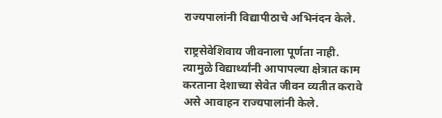राज्यपालांनी विद्यापीठाचे अभिनंदन केले.

राष्ट्रसेवेशिवाय जीवनाला पूर्णता नाही. त्यामुळे विद्यार्थ्यांनी आपापल्या क्षेत्रात काम करताना देशाच्या सेवेत जीवन व्यतीत करावे असे आवाहन राज्यपालांनी केले.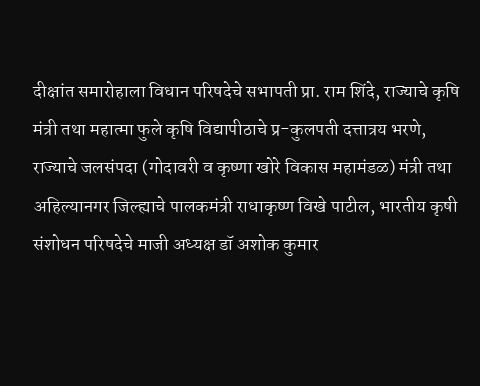दीक्षांत समारोहाला विधान परिषदेचे सभापती प्रा. राम शिंदे, राज्याचे कृषि मंत्री तथा महात्मा फुले कृषि विद्यापीठाचे प्र-कुलपती दत्तात्रय भरणे, राज्याचे जलसंपदा (गोदावरी व कृष्णा खोरे विकास महामंडळ) मंत्री तथा अहिल्यानगर जिल्ह्याचे पालकमंत्री राधाकृष्ण विखे पाटील, भारतीय कृषी संशोधन परिषदेचे माजी अध्यक्ष डॉ अशोक कुमार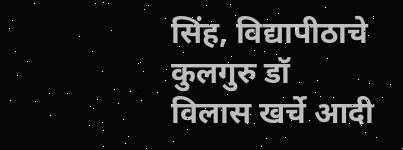सिंह, विद्यापीठाचे कुलगुरु डॉ विलास खर्चे आदी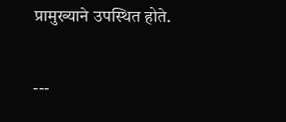प्रामुख्याने उपस्थित होते.

---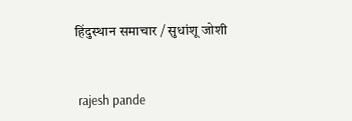हिंदुस्थान समाचार / सुधांशू जोशी


 rajesh pande